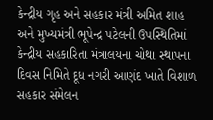કેન્દ્રીય ગૃહ અને સહકાર મંત્રી અમિત શાહ અને મુખ્યમંત્રી ભૂપેન્દ્ર પટેલની ઉપસ્થિતિમાં કેન્દ્રીય સહકારિતા મંત્રાલયના ચોથા સ્થાપના દિવસ નિમિતે દૂધ નગરી આણંદ ખાતે વિશાળ સહકાર સંમેલન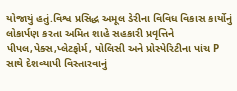યોજાયું હતું.વિશ્વ પ્રસિદ્ધ અમૂલ ડેરીના વિવિધ વિકાસ કાર્યોનું લોકાર્પણ કરતા અમિત શાહે સહકારી પ્રવૃત્તિને પીપલ,પેક્સ,પ્લેટફોર્મ, પોલિસી અને પ્રોસ્પેરિટીના પાંચ P સાથે દેશવ્યાપી વિસ્તારવાનું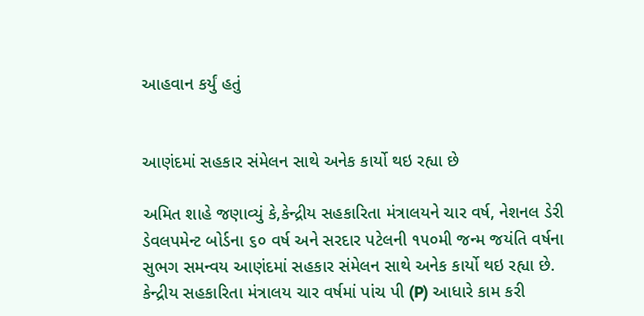આહવાન કર્યું હતું


આણંદમાં સહકાર સંમેલન સાથે અનેક કાર્યો થઇ રહ્યા છે

અમિત શાહે જણાવ્યું કે,કેન્દ્રીય સહકારિતા મંત્રાલયને ચાર વર્ષ, નેશનલ ડેરી ડેવલપમેન્ટ બોર્ડના ૬૦ વર્ષ અને સરદાર પટેલની ૧૫૦મી જન્મ જયંતિ વર્ષના સુભગ સમન્વય આણંદમાં સહકાર સંમેલન સાથે અનેક કાર્યો થઇ રહ્યા છે. કેન્દ્રીય સહકારિતા મંત્રાલય ચાર વર્ષમાં પાંચ પી (P) આધારે કામ કરી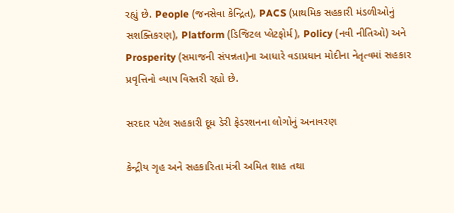રહ્યું છે. People (જનસેવા કેન્દ્રિત), PACS (પ્રાથમિક સહકારી મંડળીઓનું સશક્તિકરણ), Platform (ડિજિટલ પ્લેટફોર્મ), Policy (નવી નીતિઓ) અને Prosperity (સમાજની સંપન્નતા)ના આધારે વડાપ્રધાન મોદીના નેતૃત્વમાં સહકાર પ્રવૃત્તિનો વ્યાપ વિસ્તરી રહ્યો છે.

સરદાર પટેલ સહકારી દૂધ ડેરી ફેડરશનના લોગોનું અનાવરણ

કેન્દ્રીય ગૃહ અને સહકારિતા મંત્રી અમિત શાહ તથા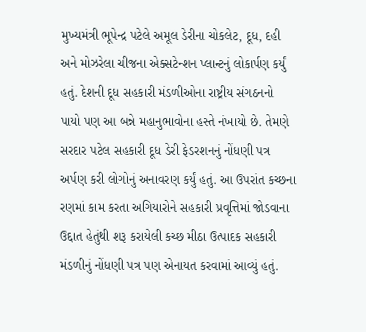મુખ્યમંત્રી ભૂપેન્દ્ર પટેલે અમૂલ ડેરીના ચોકલેટ, દૂધ, દહી અને મોઝરેલા ચીજના એક્સટેન્શન પ્લાન્ટનું લોકાર્પણ કર્યું હતું. દેશની દૂધ સહકારી મંડળીઓના રાષ્ટ્રીય સંગઠનનો પાયો પણ આ બન્ને મહાનુભાવોના હસ્તે નંખાયો છે. તેમણે સરદાર પટેલ સહકારી દૂધ ડેરી ફેડરશનનું નોંધણી પત્ર અર્પણ કરી લોગોનું અનાવરણ કર્યું હતું. આ ઉપરાંત કચ્છના રણમાં કામ કરતા અગિયારોને સહકારી પ્રવૃત્તિમાં જોડવાના ઉદ્દાત હેતુંથી શરૂ કરાયેલી કચ્છ મીઠા ઉત્પાદક સહકારી મંડળીનું નોંધણી પત્ર પણ એનાયત કરવામાં આવ્યું હતું.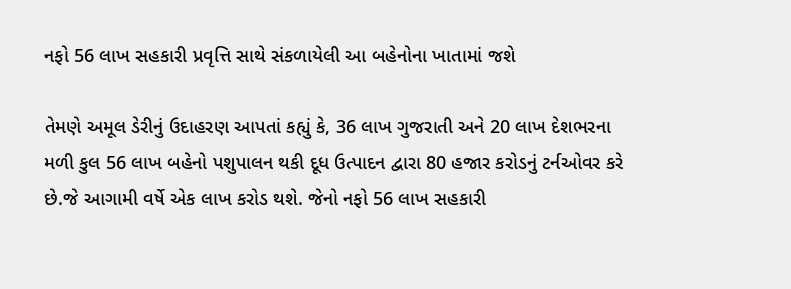નફો 56 લાખ સહકારી પ્રવૃત્તિ સાથે સંકળાયેલી આ બહેનોના ખાતામાં જશે

તેમણે અમૂલ ડેરીનું ઉદાહરણ આપતાં કહ્યું કે, 36 લાખ ગુજરાતી અને 20 લાખ દેશભરના મળી કુલ 56 લાખ બહેનો પશુપાલન થકી દૂધ ઉત્પાદન દ્વારા 80 હજાર કરોડનું ટર્નઓવર કરે છે.જે આગામી વર્ષે એક લાખ કરોડ થશે. જેનો નફો 56 લાખ સહકારી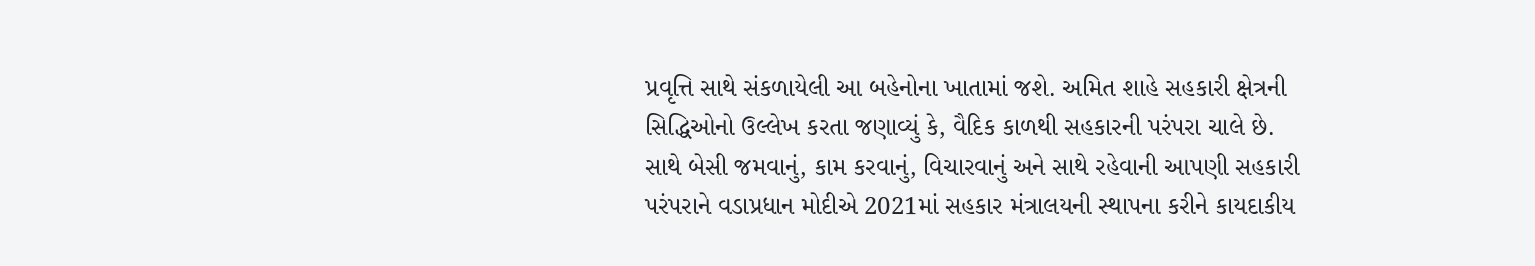પ્રવૃત્તિ સાથે સંકળાયેલી આ બહેનોના ખાતામાં જશે. અમિત શાહે સહકારી ક્ષેત્રની સિદ્ધિઓનો ઉલ્લેખ કરતા જણાવ્યું કે, વૈદિક કાળથી સહકારની પરંપરા ચાલે છે. સાથે બેસી જમવાનું, કામ કરવાનું, વિચારવાનું અને સાથે રહેવાની આપણી સહકારી પરંપરાને વડાપ્રધાન મોદીએ 2021માં સહકાર મંત્રાલયની સ્થાપના કરીને કાયદાકીય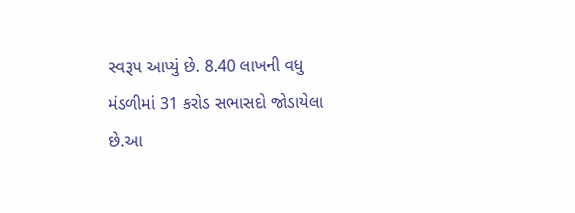સ્વરૂપ આપ્યું છે. 8.40 લાખની વધુ મંડળીમાં 31 કરોડ સભાસદો જોડાયેલા છે.આ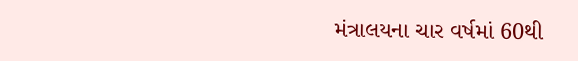મંત્રાલયના ચાર વર્ષમાં 60થી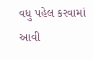વધુ પહેલ કરવામાં આવી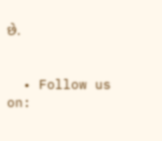છે.


  • Follow us on: